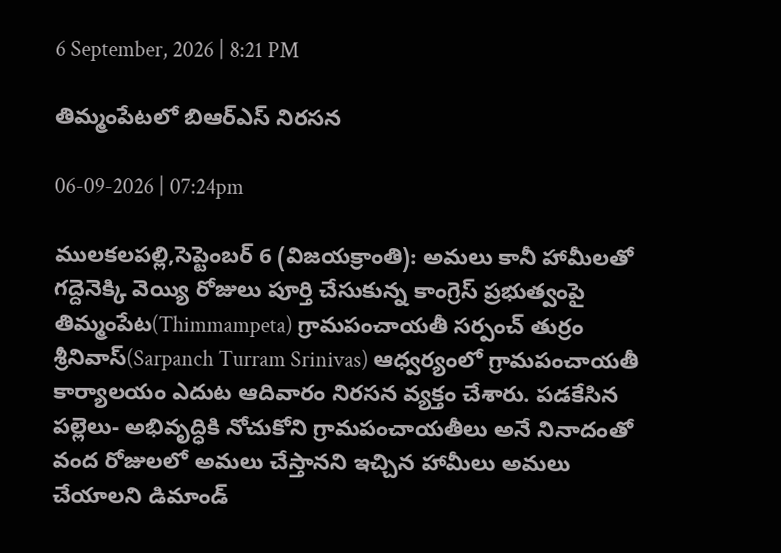6 September, 2026 | 8:21 PM

తిమ్మంపేటలో బిఆర్ఎస్ నిరసన

06-09-2026 | 07:24pm

ములకలపల్లి,సెప్టెంబర్ 6 (విజయక్రాంతి): అమలు కానీ హామీలతో గద్దెనెక్కి వెయ్యి రోజులు పూర్తి చేసుకున్న కాంగ్రెస్ ప్రభుత్వంపై తిమ్మంపేట(Thimmampeta) గ్రామపంచాయతీ సర్పంచ్ తుర్రం శ్రీనివాస్(Sarpanch Turram Srinivas) ఆధ్వర్యంలో గ్రామపంచాయతీ కార్యాలయం ఎదుట ఆదివారం నిరసన వ్యక్తం చేశారు. పడకేసిన పల్లెలు- అభివృద్ధికి నోచుకోని గ్రామపంచాయతీలు అనే నినాదంతో వంద రోజులలో అమలు చేస్తానని ఇచ్చిన హామీలు అమలు చేయాలని డిమాండ్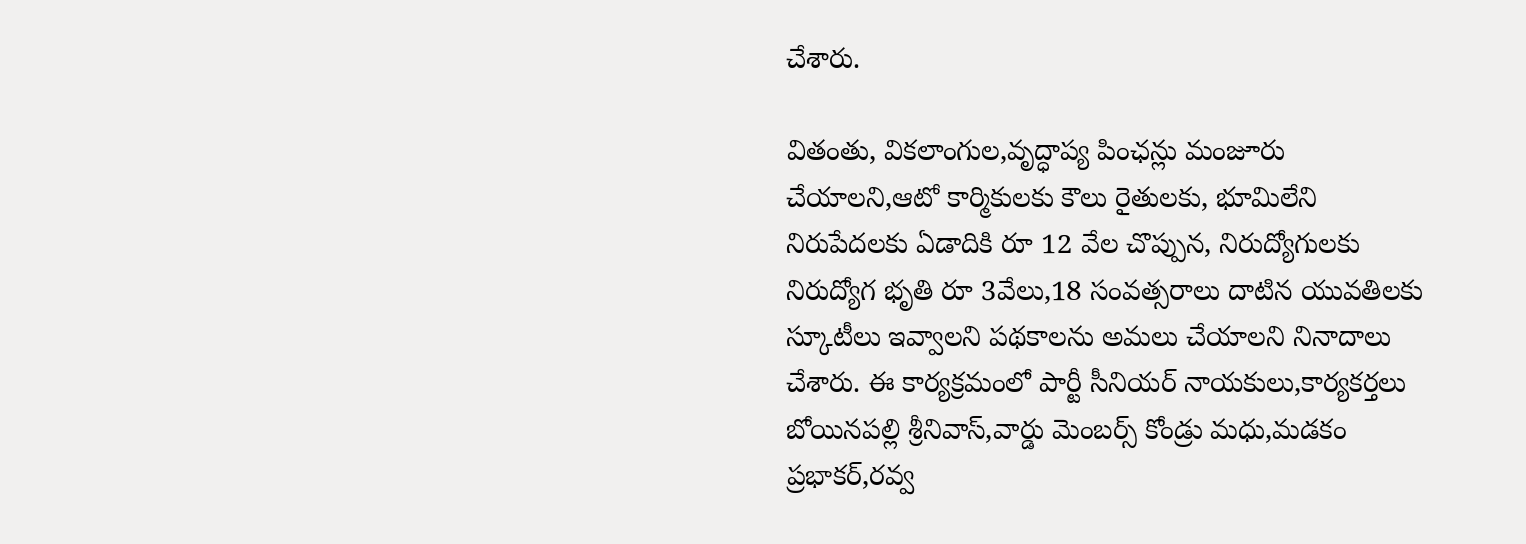చేశారు.

వితంతు, వికలాంగుల,వృద్ధాప్య పింఛన్లు మంజూరు చేయాలని,ఆటో కార్మికులకు కౌలు రైతులకు, భూమిలేని నిరుపేదలకు ఏడాదికి రూ 12 వేల చొప్పున, నిరుద్యోగులకు నిరుద్యోగ భృతి రూ 3వేలు,18 సంవత్సరాలు దాటిన యువతిలకు స్కూటీలు ఇవ్వాలని పథకాలను అమలు చేయాలని నినాదాలు చేశారు. ఈ కార్యక్రమంలో పార్టీ సీనియర్ నాయకులు,కార్యకర్తలు బోయినపల్లి శ్రీనివాస్,వార్డు మెంబర్స్ కోండ్రు మధు,మడకం ప్రభాకర్,రవ్వ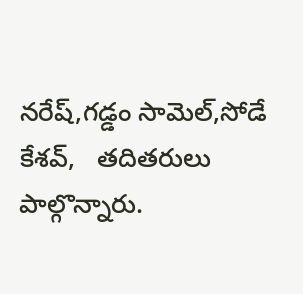నరేష్,గడ్డం సామెల్,సోడే కేశవ్,   తదితరులు పాల్గొన్నారు.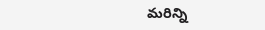మరిన్ని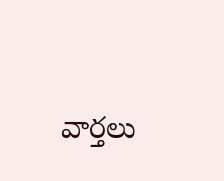వార్తలు